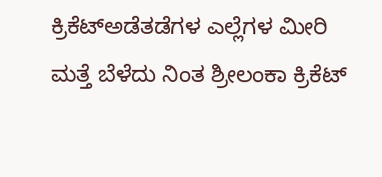ಕ್ರಿಕೆಟ್ಅಡೆತಡೆಗಳ ಎಲ್ಲೆಗಳ ಮೀರಿ ಮತ್ತೆ ಬೆಳೆದು ನಿಂತ ಶ್ರೀಲಂಕಾ ಕ್ರಿಕೆಟ್‌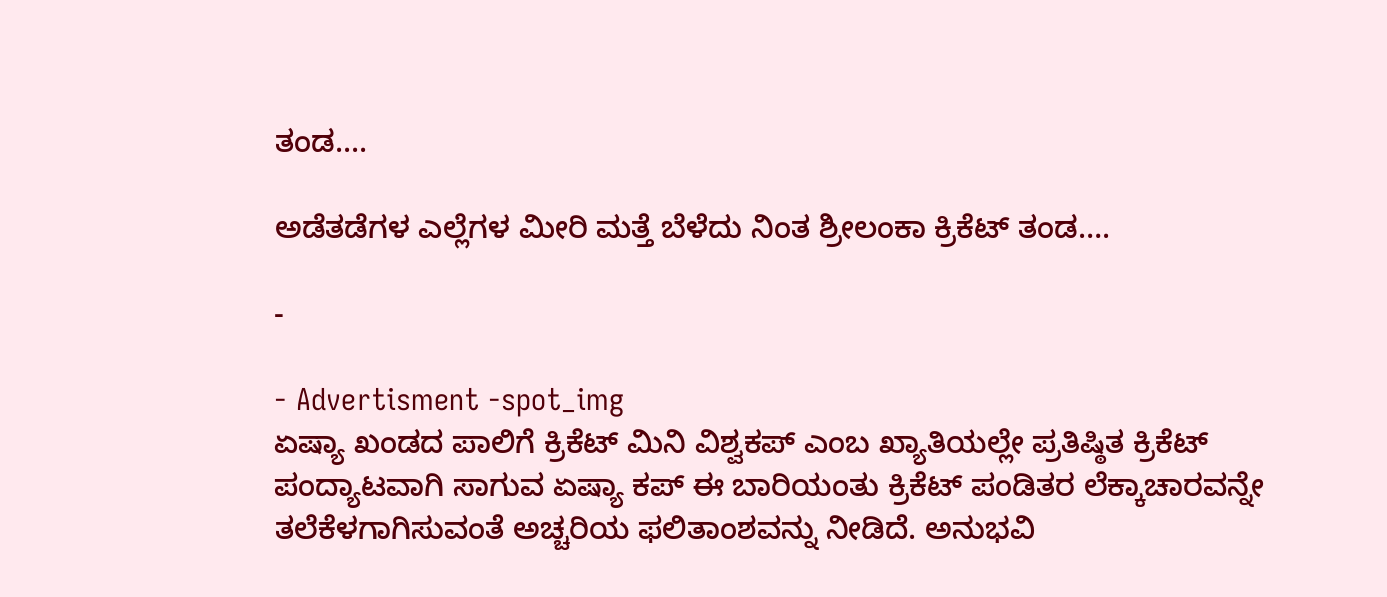ತಂಡ....

ಅಡೆತಡೆಗಳ ಎಲ್ಲೆಗಳ ಮೀರಿ ಮತ್ತೆ ಬೆಳೆದು ನಿಂತ ಶ್ರೀಲಂಕಾ ಕ್ರಿಕೆಟ್‌ ತಂಡ….

-

- Advertisment -spot_img
ಏಷ್ಯಾ ಖಂಡದ ಪಾಲಿಗೆ ಕ್ರಿಕೆಟ್ ಮಿನಿ ವಿಶ್ವಕಪ್‌ ಎಂಬ ಖ್ಯಾತಿಯಲ್ಲೇ ಪ್ರತಿಷ್ಠಿತ ಕ್ರಿಕೆಟ್‌ ಪಂದ್ಯಾಟವಾಗಿ ಸಾಗುವ ಏಷ್ಯಾ ಕಪ್ ಈ ಬಾರಿಯಂತು ಕ್ರಿಕೆಟ್ ಪಂಡಿತರ ಲೆಕ್ಕಾಚಾರವನ್ನೇ ತಲೆಕೆಳಗಾಗಿಸುವಂತೆ ಅಚ್ಚರಿಯ ಫಲಿತಾಂಶವನ್ನು ನೀಡಿದೆ. ಅನುಭವಿ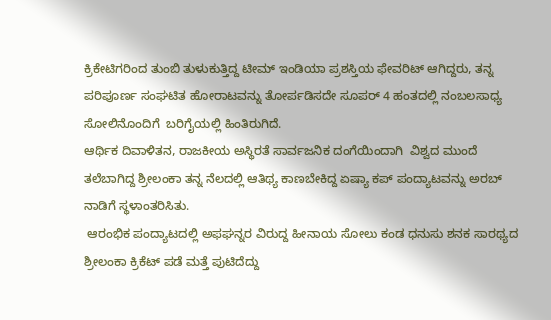ಕ್ರಿಕೇಟಿಗರಿಂದ ತುಂಬಿ ತುಳುಕುತ್ತಿದ್ದ ಟೀಮ್ ಇಂಡಿಯಾ ಪ್ರಶಸ್ತಿಯ ಫೇವರಿಟ್ ಆಗಿದ್ದರು, ತನ್ನ ಪರಿಪೂರ್ಣ ಸಂಘಟಿತ ಹೋರಾಟವನ್ನು ತೋರ್ಪಡಿಸದೇ ಸೂಪರ್ 4 ಹಂತದಲ್ಲಿ ನಂಬಲಸಾಧ್ಯ ಸೋಲಿನೊಂದಿಗೆ  ಬರಿಗೈಯಲ್ಲಿ ಹಿಂತಿರುಗಿದೆ.
ಆರ್ಥಿಕ ದಿವಾಳಿತನ, ರಾಜಕೀಯ ಅಸ್ಥಿರತೆ ಸಾರ್ವಜನಿಕ ದಂಗೆಯಿಂದಾಗಿ  ವಿಶ್ವದ ಮುಂದೆ ತಲೆಬಾಗಿದ್ದ ಶ್ರೀಲಂಕಾ ತನ್ನ ನೆಲದಲ್ಲಿ ಆತಿಥ್ಯ ಕಾಣಬೇಕಿದ್ದ ಏಷ್ಯಾ ಕಪ್ ಪಂದ್ಯಾಟವನ್ನು ಅರಬ್ ನಾಡಿಗೆ ಸ್ಥಳಾಂತರಿಸಿತು.
 ಆರಂಭಿಕ ಪಂದ್ಯಾಟದಲ್ಲಿ ಅಫಘನ್ನರ ವಿರುದ್ದ ಹೀನಾಯ ಸೋಲು ಕಂಡ ಧನುಸು ಶನಕ ಸಾರಥ್ಯದ ಶ್ರೀಲಂಕಾ ಕ್ರಿಕೆಟ್‌ ಪಡೆ ಮತ್ತೆ ಪುಟಿದೆದ್ದು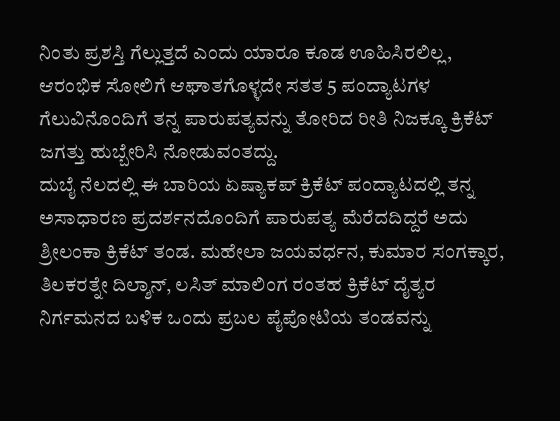ನಿಂತು ಪ್ರಶಸ್ತಿ ಗೆಲ್ಲುತ್ತದೆ ಎಂದು ಯಾರೂ ಕೂಡ ಊಹಿಸಿರಲಿಲ್ಲ, ಆರಂಭಿಕ ಸೋಲಿಗೆ ಆಘಾತಗೊಳ್ಳದೇ ಸತತ 5 ಪಂದ್ಯಾಟಗಳ ಗೆಲುವಿನೊಂದಿಗೆ ತನ್ನ ಪಾರುಪತ್ಯವನ್ನು ತೋರಿದ ರೀತಿ ನಿಜಕ್ಕೂ ಕ್ರಿಕೆಟ್‌ ಜಗತ್ತು ಹುಬ್ಬೇರಿಸಿ ನೋಡುವಂತದ್ದು.
ದುಬೈ ನೆಲದಲ್ಲಿ ಈ ಬಾರಿಯ ಏಷ್ಯಾಕಪ್ ಕ್ರಿಕೆಟ್ ಪಂದ್ಯಾಟದಲ್ಲಿ ತನ್ನ ಅಸಾಧಾರಣ ಪ್ರದರ್ಶನದೊಂದಿಗೆ ಪಾರುಪತ್ಯ ಮೆರೆದದಿದ್ದರೆ ಅದು ಶ್ರೀಲಂಕಾ ಕ್ರಿಕೆಟ್‌ ತಂಡ. ಮಹೇಲಾ ಜಯವರ್ಧನ, ಕುಮಾರ ಸಂಗಕ್ಕಾರ, ತಿಲಕರತ್ನೇ ದಿಲ್ಶಾನ್, ಲಸಿತ್ ಮಾಲಿಂಗ ರಂತಹ ಕ್ರಿಕೆಟ್ ದೈತ್ಯರ ನಿರ್ಗಮನದ ಬಳಿಕ ಒಂದು ಪ್ರಬಲ ಪೈಪೋಟಿಯ ತಂಡವನ್ನು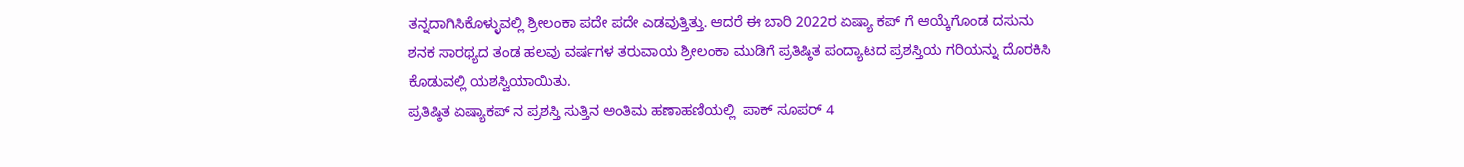ತನ್ನದಾಗಿಸಿಕೊಳ್ಳುವಲ್ಲಿ ಶ್ರೀಲಂಕಾ ಪದೇ ಪದೇ ಎಡವುತ್ತಿತ್ತು. ಆದರೆ ಈ ಬಾರಿ 2022ರ ಏಷ್ಯಾ ಕಪ್ ಗೆ ಆಯ್ಕೆಗೊಂಡ ದಸುನು ಶನಕ ಸಾರಥ್ಯದ ತಂಡ ಹಲವು ವರ್ಷಗಳ ತರುವಾಯ ಶ್ರೀಲಂಕಾ ಮುಡಿಗೆ ಪ್ರತಿಷ್ಠಿತ ಪಂದ್ಯಾಟದ ಪ್ರಶಸ್ತಿಯ ಗರಿಯನ್ನು ದೊರಕಿಸಿ ಕೊಡುವಲ್ಲಿ ಯಶಸ್ವಿಯಾಯಿತು.
ಪ್ರತಿಷ್ಠಿತ ಏಷ್ಯಾಕಪ್ ನ ಪ್ರಶಸ್ತಿ ಸುತ್ತಿನ ಅಂತಿಮ ಹಣಾಹಣಿಯಲ್ಲಿ  ಪಾಕ್ ಸೂಪರ್ 4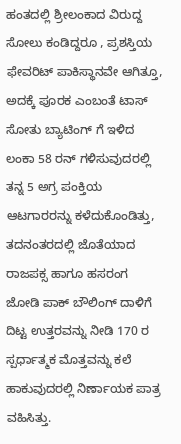ಹಂತದಲ್ಲಿ ಶ್ರೀಲಂಕಾದ ವಿರುದ್ದ ಸೋಲು ಕಂಡಿದ್ದರೂ , ಪ್ರಶಸ್ತಿಯ ಫೇವರಿಟ್ ಪಾಕಿಸ್ಥಾನವೇ ಆಗಿತ್ತೂ, ಅದಕ್ಕೆ ಪೂರಕ ಎಂಬಂತೆ ಟಾಸ್ ಸೋತು ಬ್ಯಾಟಿಂಗ್ ಗೆ ಇಳಿದ  ಲಂಕಾ 58 ರನ್ ಗಳಿಸುವುದರಲ್ಲಿ ತನ್ನ 5 ಅಗ್ರ ಪಂಕ್ತಿಯ ಆಟಗಾರರನ್ನು ಕಳೆದುಕೊಂಡಿತ್ತು,  ತದನಂತರದಲ್ಲಿ ಜೊತೆಯಾದ ರಾಜಪಕ್ಸ ಹಾಗೂ ಹಸರಂಗ ಜೋಡಿ ಪಾಕ್ ಬೌಲಿಂಗ್ ದಾಳಿಗೆ ದಿಟ್ಟ ಉತ್ತರವನ್ನು ನೀಡಿ 170 ರ ಸ್ಪರ್ಧಾತ್ಮಕ ಮೊತ್ತವನ್ನು ಕಲೆ ಹಾಕುವುದರಲ್ಲಿ ನಿರ್ಣಾಯಕ ಪಾತ್ರ ವಹಿಸಿತ್ತು.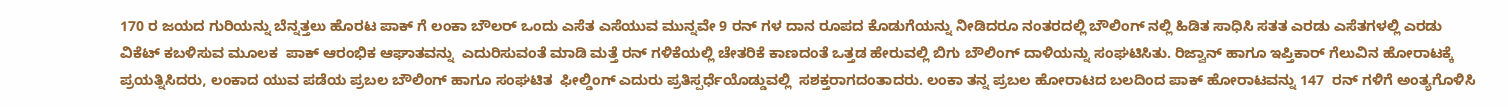170 ರ ಜಯದ ಗುರಿಯನ್ನು ಬೆನ್ನತ್ತಲು ಹೊರಟ ಪಾಕ್ ಗೆ ಲಂಕಾ ಬೌಲರ್ ಒಂದು ಎಸೆತ ಎಸೆಯುವ ಮುನ್ನವೇ 9 ರನ್ ಗಳ ದಾನ ರೂಪದ ಕೊಡುಗೆಯನ್ನು ನೀಡಿದರೂ ನಂತರದಲ್ಲಿ ಬೌಲಿಂಗ್‌ ನಲ್ಲಿ ಹಿಡಿತ ಸಾಧಿಸಿ ಸತತ ಎರಡು ಎಸೆತಗಳಲ್ಲಿ ಎರಡು ವಿಕೆಟ್‌ ಕಬಳಿಸುವ ಮೂಲಕ  ಪಾಕ್ ಆರಂಭಿಕ ಆಘಾತವನ್ನು  ಎದುರಿಸುವಂತೆ ಮಾಡಿ ಮತ್ತೆ ರನ್ ಗಳಿಕೆಯಲ್ಲಿ ಚೇತರಿಕೆ ಕಾಣದಂತೆ ಒತ್ತಡ ಹೇರುವಲ್ಲಿ ಬಿಗು ಬೌಲಿಂಗ್ ದಾಳಿಯನ್ನು ಸಂಘಟಿಸಿತು. ರಿಜ್ವಾನ್ ಹಾಗೂ ಇಪ್ತಿಕಾರ್ ಗೆಲುವಿನ ಹೋರಾಟಕ್ಕೆ  ಪ್ರಯತ್ನಿಸಿದರು, ಲಂಕಾದ ಯುವ ಪಡೆಯ ಪ್ರಬಲ ಬೌಲಿಂಗ್ ಹಾಗೂ ಸಂಘಟಿತ  ಫೀಲ್ಡಿಂಗ್ ಎದುರು ಪ್ರತಿಸ್ಪರ್ಧೆಯೊಡ್ಡುವಲ್ಲಿ  ಸಶಕ್ತರಾಗದಂತಾದರು. ಲಂಕಾ ತನ್ನ ಪ್ರಬಲ ಹೋರಾಟದ ಬಲದಿಂದ ಪಾಕ್ ಹೋರಾಟವನ್ನು 147  ರನ್ ಗಳಿಗೆ ಅಂತ್ಯಗೊಳಿಸಿ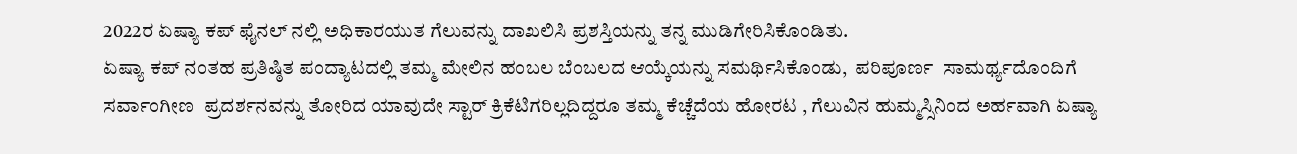2022ರ ಏಷ್ಯಾ ಕಪ್ ಫೈನಲ್ ನಲ್ಲಿ ಅಧಿಕಾರಯುತ ಗೆಲುವನ್ನು ದಾಖಲಿಸಿ ಪ್ರಶಸ್ತಿಯನ್ನು ತನ್ನ ಮುಡಿಗೇರಿಸಿಕೊಂಡಿತು.
ಏಷ್ಯಾ ಕಪ್ ನಂತಹ ಪ್ರತಿಷ್ಠಿತ ಪಂದ್ಯಾಟದಲ್ಲಿ ತಮ್ಮ ಮೇಲಿನ ಹಂಬಲ ಬೆಂಬಲದ ಆಯ್ಕೆಯನ್ನು ಸಮರ್ಥಿಸಿಕೊಂಡು,  ಪರಿಪೂರ್ಣ  ಸಾಮರ್ಥ್ಯದೊಂದಿಗೆ ಸರ್ವಾಂಗೀಣ  ಪ್ರದರ್ಶನವನ್ನು ತೋರಿದ ಯಾವುದೇ ಸ್ಟಾರ್ ಕ್ರಿಕೆಟಿಗರಿಲ್ಲದಿದ್ದರೂ ತಮ್ಮ ಕೆಚ್ಚೆದೆಯ ಹೋರಟ , ಗೆಲುವಿನ ಹುಮ್ಮಸ್ಸಿನಿಂದ ಅರ್ಹವಾಗಿ ಏಷ್ಯಾ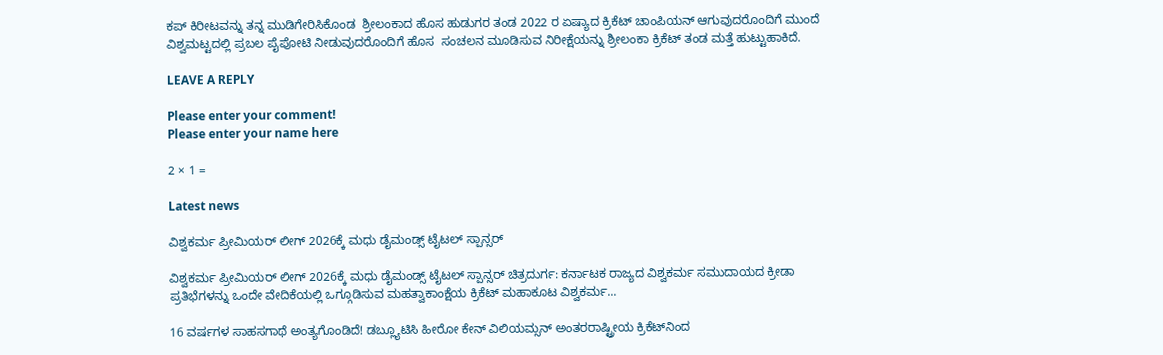ಕಪ್ ಕಿರೀಟವನ್ನು ತನ್ನ ಮುಡಿಗೇರಿಸಿಕೊಂಡ  ಶ್ರೀಲಂಕಾದ ಹೊಸ ಹುಡುಗರ ತಂಡ 2022 ರ ಏಷ್ಯಾದ ಕ್ರಿಕೆಟ್‌ ಚಾಂಪಿಯನ್ ಆಗುವುದರೊಂದಿಗೆ ಮುಂದೆ  ವಿಶ್ವಮಟ್ಟದಲ್ಲಿ ಪ್ರಬಲ ಪೈಪೋಟಿ ನೀಡುವುದರೊಂದಿಗೆ ಹೊಸ  ಸಂಚಲನ ಮೂಡಿಸುವ ನಿರೀಕ್ಷೆಯನ್ನು ಶ್ರೀಲಂಕಾ ಕ್ರಿಕೆಟ್ ತಂಡ ಮತ್ತೆ ಹುಟ್ಟುಹಾಕಿದೆ.

LEAVE A REPLY

Please enter your comment!
Please enter your name here

2 × 1 =

Latest news

ವಿಶ್ವಕರ್ಮ ಪ್ರೀಮಿಯರ್ ಲೀಗ್ 2026ಕ್ಕೆ ಮಧು ಡೈಮಂಡ್ಸ್ ಟೈಟಲ್ ಸ್ಪಾನ್ಸರ್

ವಿಶ್ವಕರ್ಮ ಪ್ರೀಮಿಯರ್ ಲೀಗ್ 2026ಕ್ಕೆ ಮಧು ಡೈಮಂಡ್ಸ್ ಟೈಟಲ್ ಸ್ಪಾನ್ಸರ್ ಚಿತ್ರದುರ್ಗ: ಕರ್ನಾಟಕ ರಾಜ್ಯದ ವಿಶ್ವಕರ್ಮ ಸಮುದಾಯದ ಕ್ರೀಡಾ ಪ್ರತಿಭೆಗಳನ್ನು ಒಂದೇ ವೇದಿಕೆಯಲ್ಲಿ ಒಗ್ಗೂಡಿಸುವ ಮಹತ್ವಾಕಾಂಕ್ಷೆಯ ಕ್ರಿಕೆಟ್ ಮಹಾಕೂಟ ವಿಶ್ವಕರ್ಮ...

16 ವರ್ಷಗಳ ಸಾಹಸಗಾಥೆ ಅಂತ್ಯಗೊಂಡಿದೆ! ಡಬ್ಲ್ಯೂಟಿಸಿ ಹೀರೋ ಕೇನ್ ವಿಲಿಯಮ್ಸನ್ ಅಂತರರಾಷ್ಟ್ರೀಯ ಕ್ರಿಕೆಟ್‌ನಿಂದ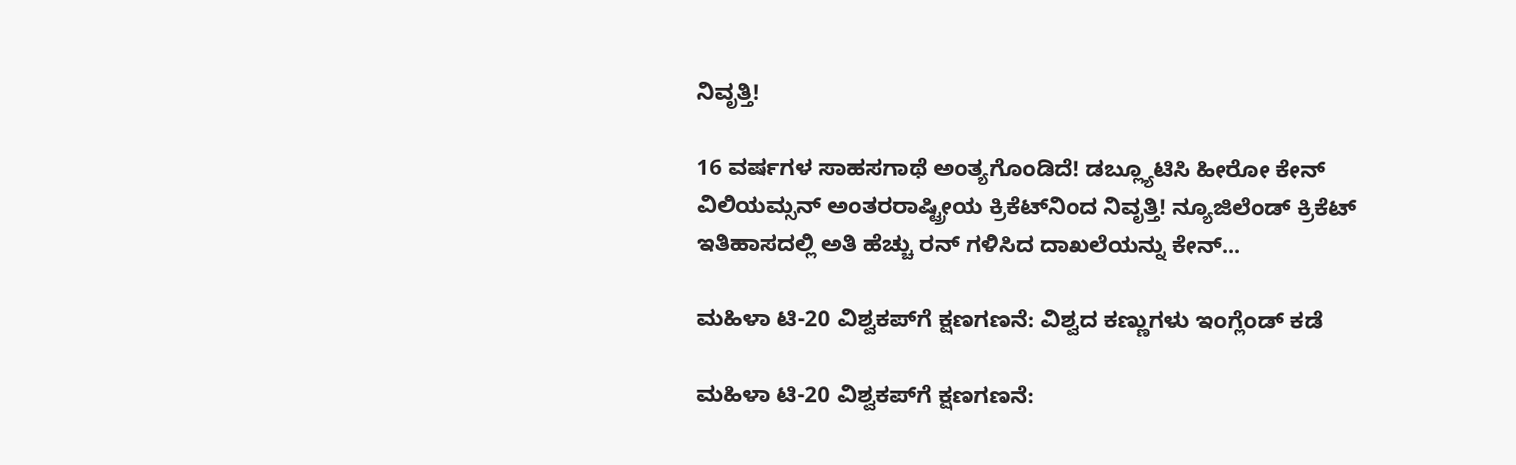ನಿವೃತ್ತಿ!

16 ವರ್ಷಗಳ ಸಾಹಸಗಾಥೆ ಅಂತ್ಯಗೊಂಡಿದೆ! ಡಬ್ಲ್ಯೂಟಿಸಿ ಹೀರೋ ಕೇನ್ ವಿಲಿಯಮ್ಸನ್ ಅಂತರರಾಷ್ಟ್ರೀಯ ಕ್ರಿಕೆಟ್‌ನಿಂದ ನಿವೃತ್ತಿ! ನ್ಯೂಜಿಲೆಂಡ್ ಕ್ರಿಕೆಟ್ ಇತಿಹಾಸದಲ್ಲಿ ಅತಿ ಹೆಚ್ಚು ರನ್ ಗಳಿಸಿದ ದಾಖಲೆಯನ್ನು ಕೇನ್...

ಮಹಿಳಾ ಟಿ-20 ವಿಶ್ವಕಪ್‌ಗೆ ಕ್ಷಣಗಣನೆ: ವಿಶ್ವದ ಕಣ್ಣುಗಳು ಇಂಗ್ಲೆಂಡ್ ಕಡೆ

ಮಹಿಳಾ ಟಿ-20 ವಿಶ್ವಕಪ್‌ಗೆ ಕ್ಷಣಗಣನೆ: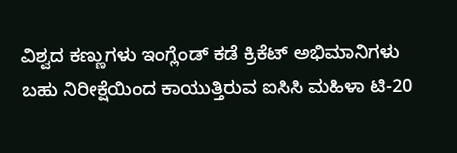ವಿಶ್ವದ ಕಣ್ಣುಗಳು ಇಂಗ್ಲೆಂಡ್ ಕಡೆ ಕ್ರಿಕೆಟ್ ಅಭಿಮಾನಿಗಳು ಬಹು ನಿರೀಕ್ಷೆಯಿಂದ ಕಾಯುತ್ತಿರುವ ಐಸಿಸಿ ಮಹಿಳಾ ಟಿ-20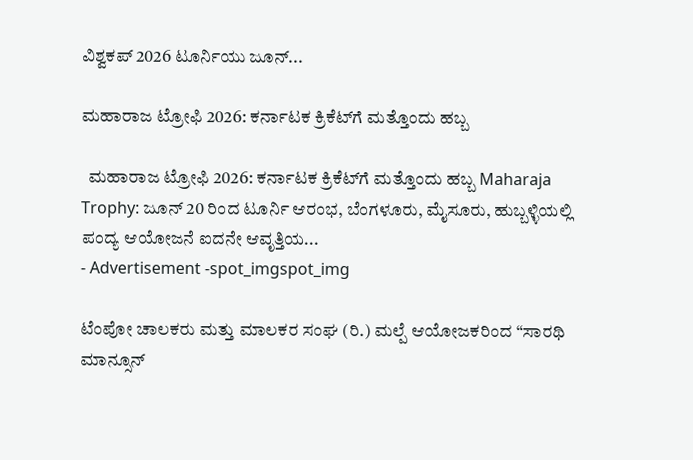ವಿಶ್ವಕಪ್ 2026 ಟೂರ್ನಿಯು ಜೂನ್...

ಮಹಾರಾಜ ಟ್ರೋಫಿ 2026: ಕರ್ನಾಟಕ ಕ್ರಿಕೆಟ್‌ಗೆ ಮತ್ತೊಂದು ಹಬ್ಬ

  ಮಹಾರಾಜ ಟ್ರೋಫಿ 2026: ಕರ್ನಾಟಕ ಕ್ರಿಕೆಟ್‌ಗೆ ಮತ್ತೊಂದು ಹಬ್ಬ Maharaja Trophy: ಜೂನ್‌ 20 ರಿಂದ ಟೂರ್ನಿ ಆರಂಭ, ಬೆಂಗಳೂರು, ಮೈಸೂರು, ಹುಬ್ಬಳ್ಳಿಯಲ್ಲಿ ಪಂದ್ಯ ಆಯೋಜನೆ ಐದನೇ ಆವೃತ್ತಿಯ...
- Advertisement -spot_imgspot_img

ಟೆಂಪೋ ಚಾಲಕರು ಮತ್ತು ಮಾಲಕರ ಸಂಘ (ರಿ.) ಮಲ್ಪೆ ಆಯೋಜಕರಿಂದ “ಸಾರಥಿ ಮಾನ್ಸೂನ್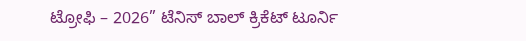ಟ್ರೋಫಿ – 2026” ಟೆನಿಸ್ ಬಾಲ್ ಕ್ರಿಕೆಟ್ ಟೂರ್ನಿ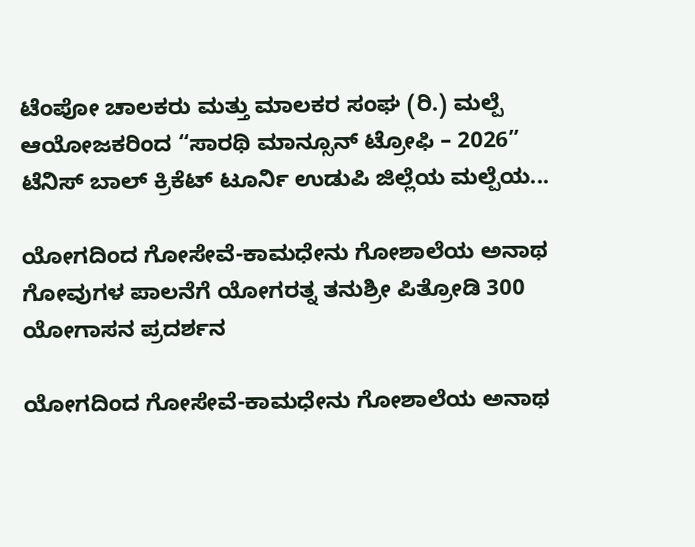ಟೆಂಪೋ ಚಾಲಕರು ಮತ್ತು ಮಾಲಕರ ಸಂಘ (ರಿ.) ಮಲ್ಪೆ ಆಯೋಜಕರಿಂದ “ಸಾರಥಿ ಮಾನ್ಸೂನ್ ಟ್ರೋಫಿ – 2026” ಟೆನಿಸ್ ಬಾಲ್ ಕ್ರಿಕೆಟ್ ಟೂರ್ನಿ ಉಡುಪಿ ಜಿಲ್ಲೆಯ ಮಲ್ಪೆಯ...

ಯೋಗದಿಂದ ಗೋಸೇವೆ-ಕಾಮಧೇನು ಗೋಶಾಲೆಯ ಅನಾಥ ಗೋವುಗಳ ಪಾಲನೆಗೆ ಯೋಗರತ್ನ ತನುಶ್ರೀ ಪಿತ್ರೋಡಿ 300 ಯೋಗಾಸನ ಪ್ರದರ್ಶನ

ಯೋಗದಿಂದ ಗೋಸೇವೆ-ಕಾಮಧೇನು ಗೋಶಾಲೆಯ ಅನಾಥ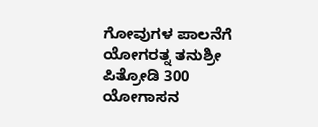ಗೋವುಗಳ ಪಾಲನೆಗೆ ಯೋಗರತ್ನ ತನುಶ್ರೀ ಪಿತ್ರೋಡಿ 300 ಯೋಗಾಸನ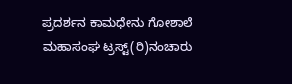ಪ್ರದರ್ಶನ ಕಾಮಧೇನು‌ ಗೋಶಾಲೆ ಮಹಾಸಂಘ ಟ್ರಸ್ಟ್(ರಿ)ನಂಚಾರು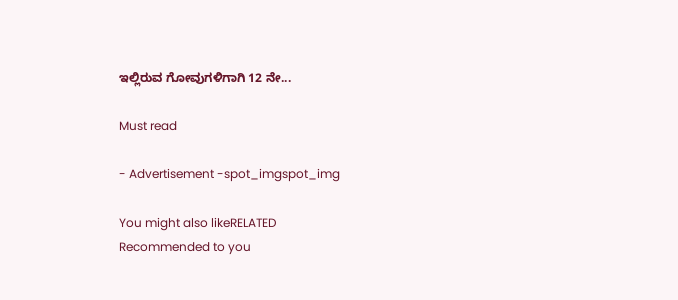ಇಲ್ಲಿರುವ ಗೋವುಗಳಿಗಾಗಿ 12 ನೇ...

Must read

- Advertisement -spot_imgspot_img

You might also likeRELATED
Recommended to you